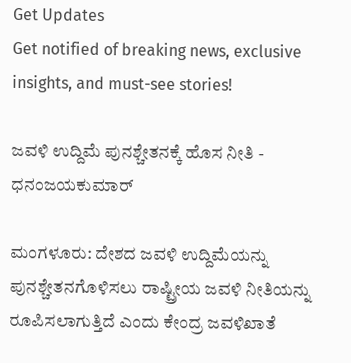Get Updates
Get notified of breaking news, exclusive insights, and must-see stories!

ಜವಳಿ ಉದ್ದಿಮೆ ಪುನಶ್ಚೇತನಕ್ಕೆ ಹೊಸ ನೀತಿ - ಧನಂಜಯಕುಮಾರ್‌

ಮಂಗಳೂರು: ದೇಶದ ಜವಳಿ ಉದ್ದಿಮೆಯನ್ನು ಪುನಶ್ಚೇತನಗೊಳಿಸಲು ರಾಷ್ಟ್ರೀಯ ಜವಳಿ ನೀತಿಯನ್ನು ರೂಪಿಸಲಾಗುತ್ತಿದೆ ಎಂದು ಕೇಂದ್ರ ಜವಳಿಖಾತೆ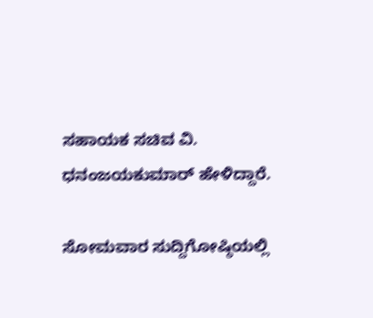ಸಹಾಯಕ ಸಚಿವ ವಿ. ಧನಂಜಯಕುಮಾರ್‌ ಹೇಳಿದ್ದಾರೆ.

ಸೋಮವಾರ ಸುದ್ದಿಗೋಷ್ಠಿಯಲ್ಲಿ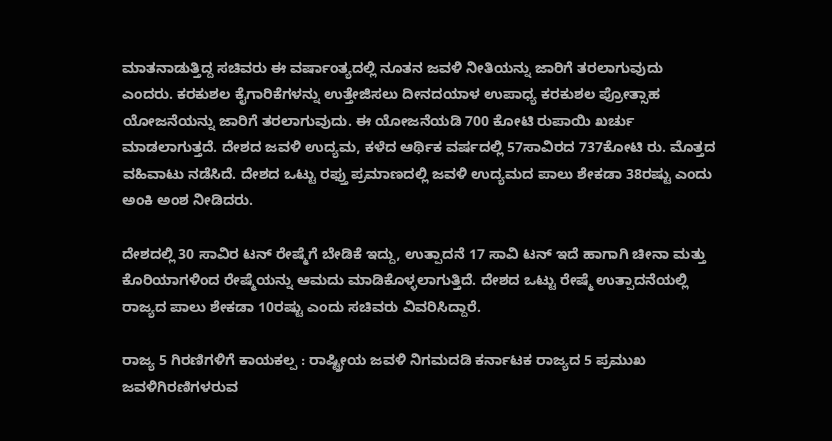ಮಾತನಾಡುತ್ತಿದ್ದ ಸಚಿವರು ಈ ವರ್ಷಾಂತ್ಯದಲ್ಲಿ ನೂತನ ಜವಳಿ ನೀತಿಯನ್ನು ಜಾರಿಗೆ ತರಲಾಗುವುದು ಎಂದರು. ಕರಕುಶಲ ಕೈಗಾರಿಕೆಗಳನ್ನು ಉತ್ತೇಜಿಸಲು ದೀನದಯಾಳ ಉಪಾಧ್ಯ ಕರಕುಶಲ ಪ್ರೋತ್ಸಾಹ ಯೋಜನೆಯನ್ನು ಜಾರಿಗೆ ತರಲಾಗುವುದು. ಈ ಯೋಜನೆಯಡಿ 700 ಕೋಟಿ ರುಪಾಯಿ ಖರ್ಚು ಮಾಡಲಾಗುತ್ತದೆ. ದೇಶದ ಜವಳಿ ಉದ್ಯಮ, ಕಳೆದ ಆರ್ಥಿಕ ವರ್ಷದಲ್ಲಿ 57ಸಾವಿರದ 737ಕೋಟಿ ರು. ಮೊತ್ತದ ವಹಿವಾಟು ನಡೆಸಿದೆ. ದೇಶದ ಒಟ್ಟು ರಫ್ತು ಪ್ರಮಾಣದಲ್ಲಿ ಜವಳಿ ಉದ್ಯಮದ ಪಾಲು ಶೇಕಡಾ 38ರಷ್ಟು ಎಂದು ಅಂಕಿ ಅಂಶ ನೀಡಿದರು.

ದೇಶದಲ್ಲಿ 30 ಸಾವಿರ ಟನ್‌ ರೇಷ್ಮೆಗೆ ಬೇಡಿಕೆ ಇದ್ದು, ಉತ್ಪಾದನೆ 17 ಸಾವಿ ಟನ್‌ ಇದೆ ಹಾಗಾಗಿ ಚೀನಾ ಮತ್ತು ಕೊರಿಯಾಗಳಿಂದ ರೇಷ್ಮೆಯನ್ನು ಆಮದು ಮಾಡಿಕೊಳ್ಳಲಾಗುತ್ತಿದೆ. ದೇಶದ ಒಟ್ಟು ರೇಷ್ಮೆ ಉತ್ಪಾದನೆಯಲ್ಲಿ ರಾಜ್ಯದ ಪಾಲು ಶೇಕಡಾ 10ರಷ್ಟು ಎಂದು ಸಚಿವರು ವಿವರಿಸಿದ್ದಾರೆ.

ರಾಜ್ಯ 5 ಗಿರಣಿಗಳಿಗೆ ಕಾಯಕಲ್ಪ : ರಾಷ್ಟ್ರೀಯ ಜವಳಿ ನಿಗಮದಡಿ ಕರ್ನಾಟಕ ರಾಜ್ಯದ 5 ಪ್ರಮುಖ ಜವಳಿಗಿರಣಿಗಳರುವ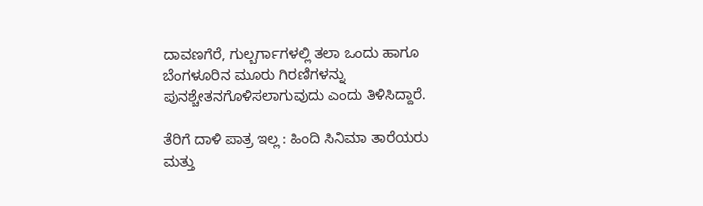ದಾವಣಗೆರೆ, ಗುಲ್ಬರ್ಗಾಗಳಲ್ಲಿ ತಲಾ ಒಂದು ಹಾಗೂ ಬೆಂಗಳೂರಿನ ಮೂರು ಗಿರಣಿಗಳನ್ನು ಪುನಶ್ಚೇತನಗೊಳಿಸಲಾಗುವುದು ಎಂದು ತಿಳಿಸಿದ್ದಾರೆ.

ತೆರಿಗೆ ದಾಳಿ ಪಾತ್ರ ಇಲ್ಲ : ಹಿಂದಿ ಸಿನಿಮಾ ತಾರೆಯರು ಮತ್ತು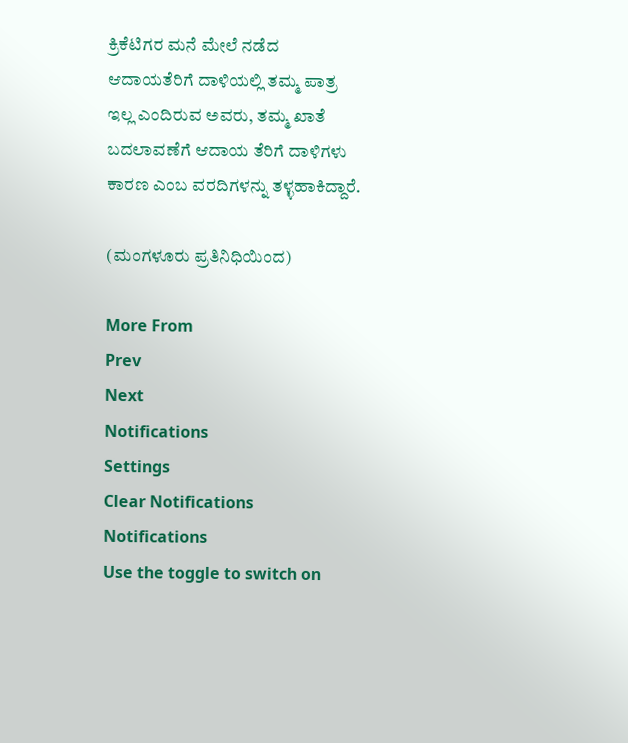ಕ್ರಿಕೆಟಿಗರ ಮನೆ ಮೇಲೆ ನಡೆದ ಆದಾಯತೆರಿಗೆ ದಾಳಿಯಲ್ಲಿ ತಮ್ಮ ಪಾತ್ರ ಇಲ್ಲ ಎಂದಿರುವ ಅವರು, ತಮ್ಮ ಖಾತೆ ಬದಲಾವಣೆಗೆ ಆದಾಯ ತೆರಿಗೆ ದಾಳಿಗಳು ಕಾರಣ ಎಂಬ ವರದಿಗಳನ್ನು ತಳ್ಳಹಾಕಿದ್ದಾರೆ.

(ಮಂಗಳೂರು ಪ್ರತಿನಿಧಿಯಿಂದ)

More From
Prev
Next
Notifications
Settings
Clear Notifications
Notifications
Use the toggle to switch on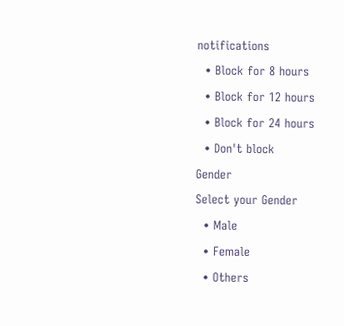notifications
  • Block for 8 hours
  • Block for 12 hours
  • Block for 24 hours
  • Don't block
Gender
Select your Gender
  • Male
  • Female
  • Others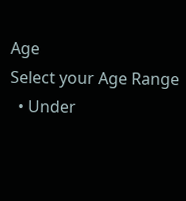Age
Select your Age Range
  • Under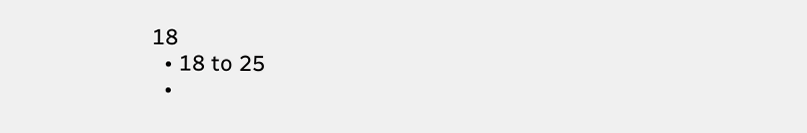18
  • 18 to 25
  •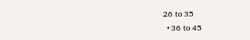26 to 35
  • 36 to 45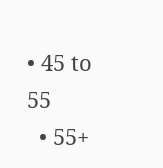• 45 to 55
  • 55+